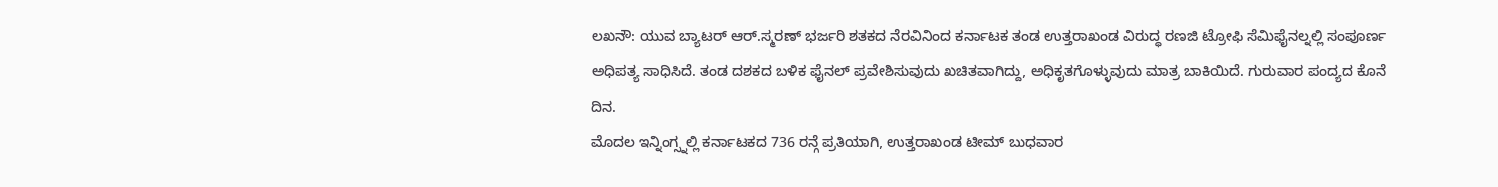ಲಖನೌ: ಯುವ ಬ್ಯಾಟರ್ ಆರ್.ಸ್ಮರಣ್ ಭರ್ಜರಿ ಶತಕದ ನೆರವಿನಿಂದ ಕರ್ನಾಟಕ ತಂಡ ಉತ್ತರಾಖಂಡ ವಿರುದ್ಧ ರಣಜಿ ಟ್ರೋಫಿ ಸೆಮಿಫೈನಲ್ನಲ್ಲಿ ಸಂಪೂರ್ಣ ಅಧಿಪತ್ಯ ಸಾಧಿಸಿದೆ. ತಂಡ ದಶಕದ ಬಳಿಕ ಫೈನಲ್ ಪ್ರವೇಶಿಸುವುದು ಖಚಿತವಾಗಿದ್ದು, ಅಧಿಕೃತಗೊಳ್ಳುವುದು ಮಾತ್ರ ಬಾಕಿಯಿದೆ. ಗುರುವಾರ ಪಂದ್ಯದ ಕೊನೆ ದಿನ.
ಮೊದಲ ಇನ್ನಿಂಗ್ಸ್ನಲ್ಲಿ ಕರ್ನಾಟಕದ 736 ರನ್ಗೆ ಪ್ರತಿಯಾಗಿ, ಉತ್ತರಾಖಂಡ ಟೀಮ್ ಬುಧವಾರ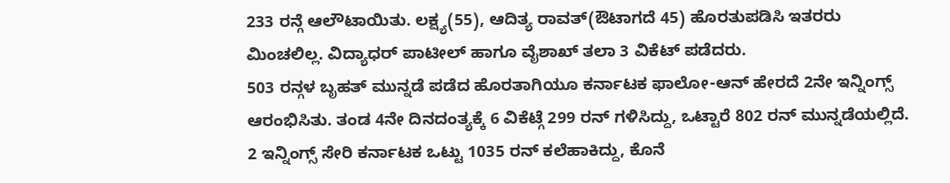233 ರನ್ಗೆ ಆಲೌಟಾಯಿತು. ಲಕ್ಷ್ಯ(55), ಆದಿತ್ಯ ರಾವತ್(ಔಟಾಗದೆ 45) ಹೊರತುಪಡಿಸಿ ಇತರರು ಮಿಂಚಲಿಲ್ಲ. ವಿದ್ಯಾಧರ್ ಪಾಟೀಲ್ ಹಾಗೂ ವೈಶಾಖ್ ತಲಾ 3 ವಿಕೆಟ್ ಪಡೆದರು.
503 ರನ್ಗಳ ಬೃಹತ್ ಮುನ್ನಡೆ ಪಡೆದ ಹೊರತಾಗಿಯೂ ಕರ್ನಾಟಕ ಫಾಲೋ-ಆನ್ ಹೇರದೆ 2ನೇ ಇನ್ನಿಂಗ್ಸ್ ಆರಂಭಿಸಿತು. ತಂಡ 4ನೇ ದಿನದಂತ್ಯಕ್ಕೆ 6 ವಿಕೆಟ್ಗೆ 299 ರನ್ ಗಳಿಸಿದ್ದು, ಒಟ್ಟಾರೆ 802 ರನ್ ಮುನ್ನಡೆಯಲ್ಲಿದೆ. 2 ಇನ್ನಿಂಗ್ಸ್ ಸೇರಿ ಕರ್ನಾಟಕ ಒಟ್ಟು 1035 ರನ್ ಕಲೆಹಾಕಿದ್ದು, ಕೊನೆ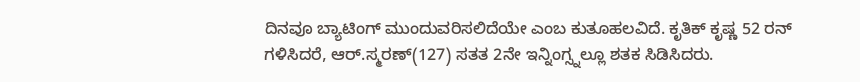ದಿನವೂ ಬ್ಯಾಟಿಂಗ್ ಮುಂದುವರಿಸಲಿದೆಯೇ ಎಂಬ ಕುತೂಹಲವಿದೆ. ಕೃತಿಕ್ ಕೃಷ್ಣ 52 ರನ್ ಗಳಿಸಿದರೆ, ಆರ್.ಸ್ಮರಣ್(127) ಸತತ 2ನೇ ಇನ್ನಿಂಗ್ಸ್ನಲ್ಲೂ ಶತಕ ಸಿಡಿಸಿದರು.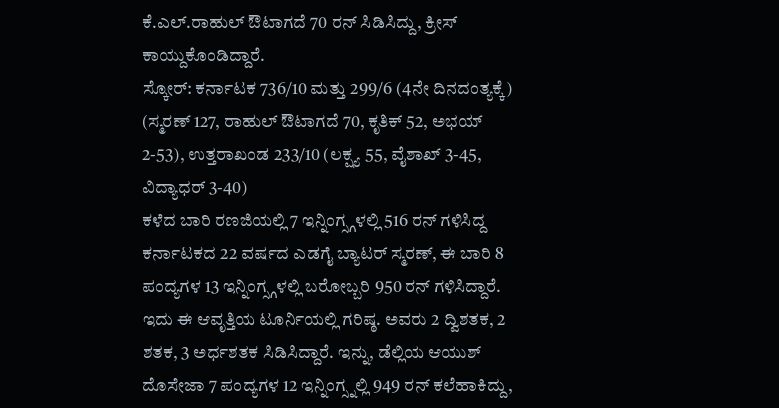ಕೆ.ಎಲ್.ರಾಹುಲ್ ಔಟಾಗದೆ 70 ರನ್ ಸಿಡಿಸಿದ್ದು, ಕ್ರೀಸ್ ಕಾಯ್ದುಕೊಂಡಿದ್ದಾರೆ.
ಸ್ಕೋರ್: ಕರ್ನಾಟಕ 736/10 ಮತ್ತು 299/6 (4ನೇ ದಿನದಂತ್ಯಕ್ಕೆ) (ಸ್ಮರಣ್ 127, ರಾಹುಲ್ ಔಟಾಗದೆ 70, ಕೃತಿಕ್ 52, ಅಭಯ್ 2-53), ಉತ್ತರಾಖಂಡ 233/10 (ಲಕ್ಷ್ಯ 55, ವೈಶಾಖ್ 3-45, ವಿದ್ಯಾಧರ್ 3-40)
ಕಳೆದ ಬಾರಿ ರಣಜಿಯಲ್ಲಿ 7 ಇನ್ನಿಂಗ್ಸ್ಗಳಲ್ಲಿ 516 ರನ್ ಗಳಿಸಿದ್ದ ಕರ್ನಾಟಕದ 22 ವರ್ಷದ ಎಡಗೈ ಬ್ಯಾಟರ್ ಸ್ಮರಣ್, ಈ ಬಾರಿ 8 ಪಂದ್ಯಗಳ 13 ಇನ್ನಿಂಗ್ಸ್ಗಳಲ್ಲಿ ಬರೋಬ್ಬರಿ 950 ರನ್ ಗಳಿಸಿದ್ದಾರೆ. ಇದು ಈ ಆವೃತ್ತಿಯ ಟೂರ್ನಿಯಲ್ಲಿ ಗರಿಷ್ಠ. ಅವರು 2 ದ್ವಿಶತಕ, 2 ಶತಕ, 3 ಅರ್ಧಶತಕ ಸಿಡಿಸಿದ್ದಾರೆ. ಇನ್ನು, ಡೆಲ್ಲಿಯ ಆಯುಶ್ ದೊಸೇಜಾ 7 ಪಂದ್ಯಗಳ 12 ಇನ್ನಿಂಗ್ಸ್ನಲ್ಲಿ 949 ರನ್ ಕಲೆಹಾಕಿದ್ದು,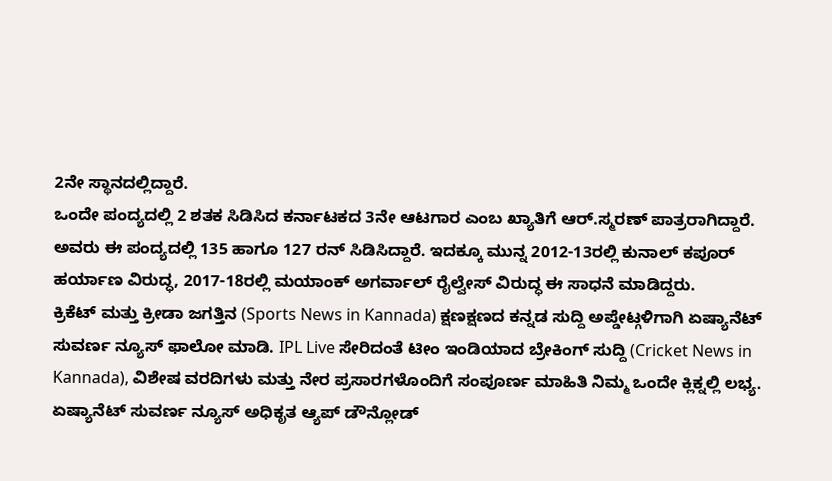2ನೇ ಸ್ಥಾನದಲ್ಲಿದ್ದಾರೆ.
ಒಂದೇ ಪಂದ್ಯದಲ್ಲಿ 2 ಶತಕ ಸಿಡಿಸಿದ ಕರ್ನಾಟಕದ 3ನೇ ಆಟಗಾರ ಎಂಬ ಖ್ಯಾತಿಗೆ ಆರ್.ಸ್ಮರಣ್ ಪಾತ್ರರಾಗಿದ್ದಾರೆ. ಅವರು ಈ ಪಂದ್ಯದಲ್ಲಿ 135 ಹಾಗೂ 127 ರನ್ ಸಿಡಿಸಿದ್ದಾರೆ. ಇದಕ್ಕೂ ಮುನ್ನ 2012-13ರಲ್ಲಿ ಕುನಾಲ್ ಕಪೂರ್ ಹರ್ಯಾಣ ವಿರುದ್ಧ, 2017-18ರಲ್ಲಿ ಮಯಾಂಕ್ ಅಗರ್ವಾಲ್ ರೈಲ್ವೇಸ್ ವಿರುದ್ಧ ಈ ಸಾಧನೆ ಮಾಡಿದ್ದರು.
ಕ್ರಿಕೆಟ್ ಮತ್ತು ಕ್ರೀಡಾ ಜಗತ್ತಿನ (Sports News in Kannada) ಕ್ಷಣಕ್ಷಣದ ಕನ್ನಡ ಸುದ್ದಿ ಅಪ್ಡೇಟ್ಗಳಿಗಾಗಿ ಏಷ್ಯಾನೆಟ್ ಸುವರ್ಣ ನ್ಯೂಸ್ ಫಾಲೋ ಮಾಡಿ. IPL Live ಸೇರಿದಂತೆ ಟೀಂ ಇಂಡಿಯಾದ ಬ್ರೇಕಿಂಗ್ ಸುದ್ದಿ (Cricket News in Kannada), ವಿಶೇಷ ವರದಿಗಳು ಮತ್ತು ನೇರ ಪ್ರಸಾರಗಳೊಂದಿಗೆ ಸಂಪೂರ್ಣ ಮಾಹಿತಿ ನಿಮ್ಮ ಒಂದೇ ಕ್ಲಿಕ್ನಲ್ಲಿ ಲಭ್ಯ. ಏಷ್ಯಾನೆಟ್ ಸುವರ್ಣ ನ್ಯೂಸ್ ಅಧಿಕೃತ ಆ್ಯಪ್ ಡೌನ್ಲೋಡ್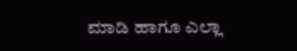ಮಾಡಿ ಹಾಗೂ ಎಲ್ಲಾ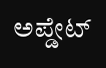ಅಪ್ಡೇಟ್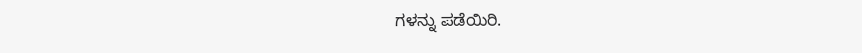ಗಳನ್ನು ಪಡೆಯಿರಿ.